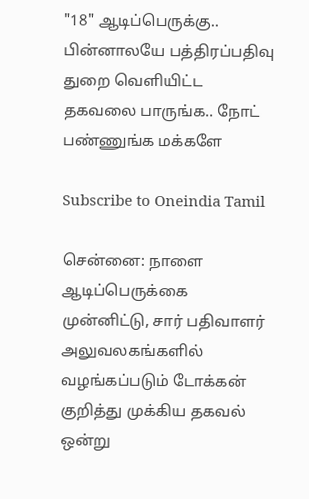"18" ஆடிப்பெருக்கு.. பின்னாலயே பத்திரப்பதிவு துறை வெளியிட்ட தகவலை பாருங்க.. நோட் பண்ணுங்க மக்களே

Subscribe to Oneindia Tamil

சென்னை: நாளை ஆடிப்பெருக்கை முன்னிட்டு, சார் பதிவாளர் அலுவலகங்களில் வழங்கப்படும் டோக்கன் குறித்து முக்கிய தகவல் ஒன்று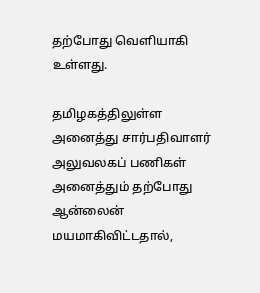தற்போது வெளியாகி உள்ளது.

தமிழகத்திலுள்ள அனைத்து சார்பதிவாளர் அலுவலகப் பணிகள் அனைத்தும் தற்போது ஆன்லைன் மயமாகிவிட்டதால்,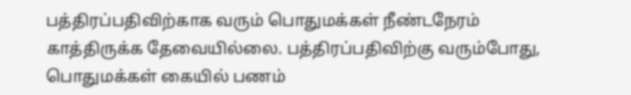பத்திரப்பதிவிற்காக வரும் பொதுமக்கள் நீண்டநேரம் காத்திருக்க தேவையில்லை. பத்திரப்பதிவிற்கு வரும்போது, பொதுமக்கள் கையில் பணம்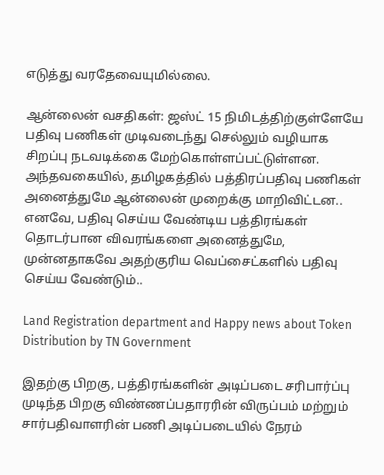எடுத்து வரதேவையுமில்லை.

ஆன்லைன் வசதிகள்: ஜஸ்ட் 15 நிமிடத்திற்குள்ளேயே பதிவு பணிகள் முடிவடைந்து செல்லும் வழியாக சிறப்பு நடவடிக்கை மேற்கொள்ளப்பட்டுள்ளன. அந்தவகையில், தமிழகத்தில் பத்திரப்பதிவு பணிகள் அனைத்துமே ஆன்லைன் முறைக்கு மாறிவிட்டன.. எனவே, பதிவு செய்ய வேண்டிய பத்திரங்கள் தொடர்பான விவரங்களை அனைத்துமே, முன்னதாகவே அதற்குரிய வெப்சைட்களில் பதிவு செய்ய வேண்டும்..

Land Registration department and Happy news about Token Distribution by TN Government

இதற்கு பிறகு, பத்திரங்களின் அடிப்படை சரிபார்ப்பு முடிந்த பிறகு விண்ணப்பதாரரின் விருப்பம் மற்றும் சார்பதிவாளரின் பணி அடிப்படையில் நேரம்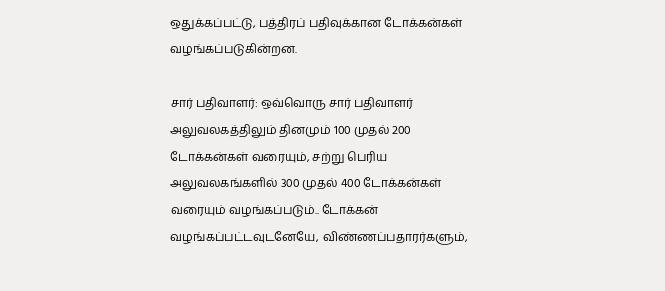ஒதுக்கப்பட்டு, பத்திரப் பதிவுக்கான டோக்கன்கள் வழங்கப்படுகின்றன.

சார் பதிவாளர்: ஒவ்வொரு சார் பதிவாளர் அலுவலகத்திலும் தினமும் 100 முதல் 200 டோக்கன்கள் வரையும், சற்று பெரிய அலுவலகங்களில் 300 முதல் 400 டோக்கன்கள் வரையும் வழங்கப்படும்.. டோக்கன் வழங்கப்பட்டவுடனேயே, விண்ணப்பதாரர்களும்,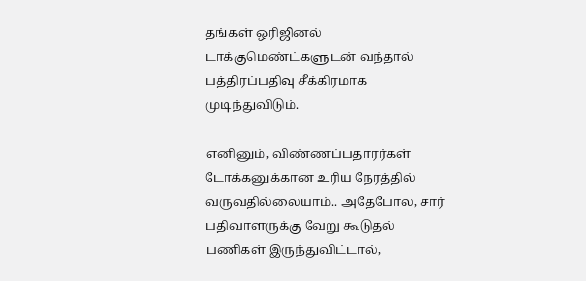தங்கள் ஒரிஜினல் டாக்குமெண்ட்களுடன் வந்தால் பத்திரப்பதிவு சீக்கிரமாக முடிந்துவிடும்.

எனினும், விண்ணப்பதாரர்கள் டோக்கனுக்கான உரிய நேரத்தில் வருவதில்லையாம்.. அதேபோல, சார் பதிவாளருக்கு வேறு கூடுதல் பணிகள் இருந்துவிட்டால்,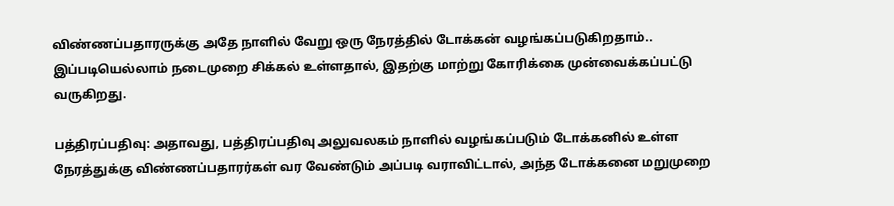விண்ணப்பதாரருக்கு அதே நாளில் வேறு ஒரு நேரத்தில் டோக்கன் வழங்கப்படுகிறதாம்.. இப்படியெல்லாம் நடைமுறை சிக்கல் உள்ளதால், இதற்கு மாற்று கோரிக்கை முன்வைக்கப்பட்டு வருகிறது.

பத்திரப்பதிவு: அதாவது, பத்திரப்பதிவு அலுவலகம் நாளில் வழங்கப்படும் டோக்கனில் உள்ள நேரத்துக்கு விண்ணப்பதாரர்கள் வர வேண்டும் அப்படி வராவிட்டால், அந்த டோக்கனை மறுமுறை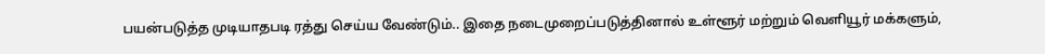பயன்படுத்த முடியாதபடி ரத்து செய்ய வேண்டும்.. இதை நடைமுறைப்படுத்தினால் உள்ளூர் மற்றும் வெளியூர் மக்களும்,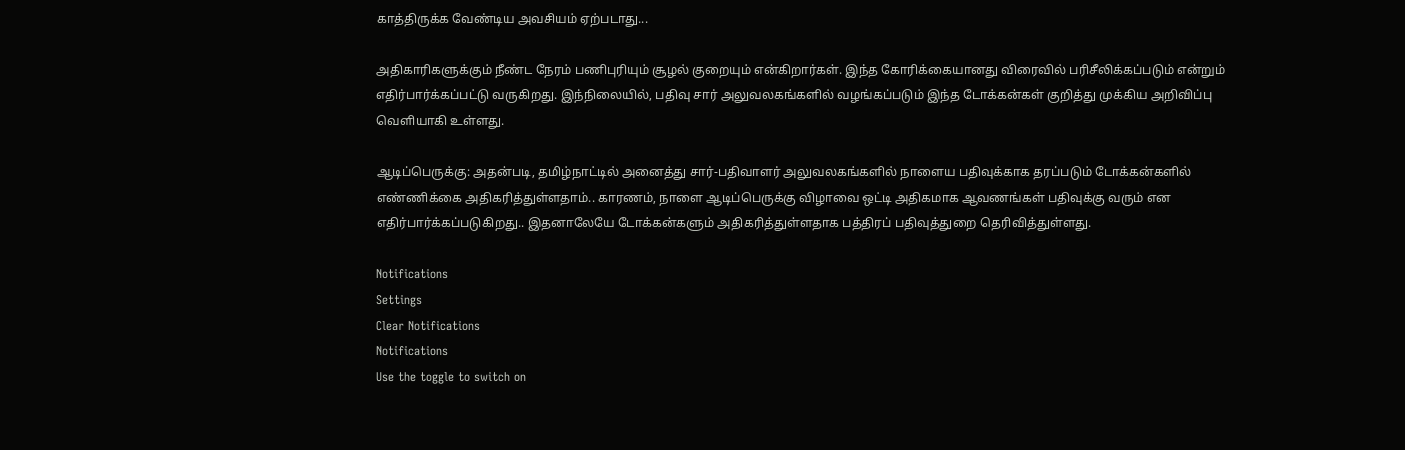காத்திருக்க வேண்டிய அவசியம் ஏற்படாது...

அதிகாரிகளுக்கும் நீண்ட நேரம் பணிபுரியும் சூழல் குறையும் என்கிறார்கள். இந்த கோரிக்கையானது விரைவில் பரிசீலிக்கப்படும் என்றும் எதிர்பார்க்கப்பட்டு வருகிறது. இந்நிலையில், பதிவு சார் அலுவலகங்களில் வழங்கப்படும் இந்த டோக்கன்கள் குறித்து முக்கிய அறிவிப்பு வெளியாகி உள்ளது.

ஆடிப்பெருக்கு: அதன்படி, தமிழ்நாட்டில் அனைத்து சார்-பதிவாளர் அலுவலகங்களில் நாளைய பதிவுக்காக தரப்படும் டோக்கன்களில் எண்ணிக்கை அதிகரித்துள்ளதாம்.. காரணம், நாளை ஆடிப்பெருக்கு விழாவை ஒட்டி அதிகமாக ஆவணங்கள் பதிவுக்கு வரும் என எதிர்பார்க்கப்படுகிறது.. இதனாலேயே டோக்கன்களும் அதிகரித்துள்ளதாக பத்திரப் பதிவுத்துறை தெரிவித்துள்ளது.

Notifications
Settings
Clear Notifications
Notifications
Use the toggle to switch on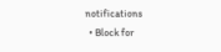notifications
  • Block for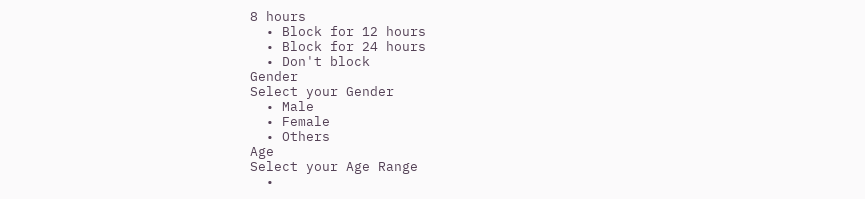8 hours
  • Block for 12 hours
  • Block for 24 hours
  • Don't block
Gender
Select your Gender
  • Male
  • Female
  • Others
Age
Select your Age Range
  •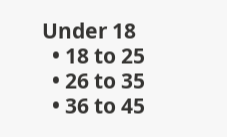Under 18
  • 18 to 25
  • 26 to 35
  • 36 to 45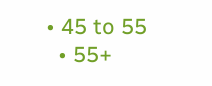• 45 to 55
  • 55+